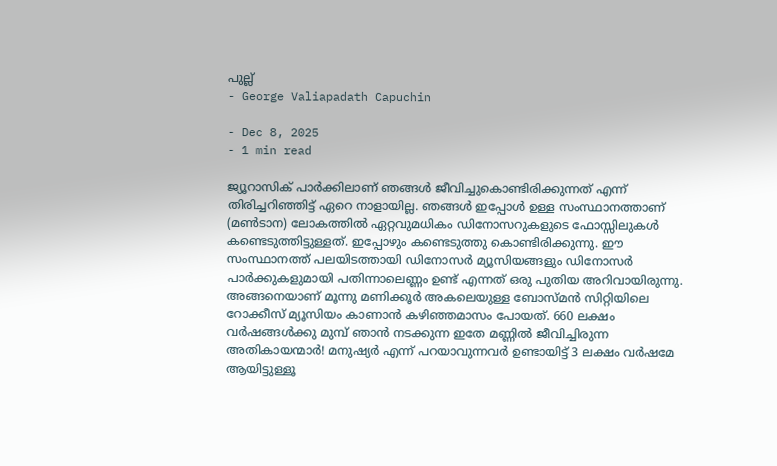പുല്ല്
- George Valiapadath Capuchin

- Dec 8, 2025
- 1 min read

ജ്യൂറാസിക് പാർക്കിലാണ് ഞങ്ങൾ ജീവിച്ചുകൊണ്ടിരിക്കുന്നത് എന്ന് തിരിച്ചറിഞ്ഞിട്ട് ഏറെ നാളായില്ല. ഞങ്ങൾ ഇപ്പോൾ ഉള്ള സംസ്ഥാനത്താണ് (മൺടാന) ലോകത്തിൽ ഏറ്റവുമധികം ഡിനോസറുകളുടെ ഫോസ്സിലുകൾ കണ്ടെടുത്തിട്ടുള്ളത്. ഇപ്പോഴും കണ്ടെടുത്തു കൊണ്ടിരിക്കുന്നു. ഈ സംസ്ഥാനത്ത് പലയിടത്തായി ഡിനോസർ മ്യൂസിയങ്ങളും ഡിനോസർ പാർക്കുകളുമായി പതിന്നാലെണ്ണം ഉണ്ട് എന്നത് ഒരു പുതിയ അറിവായിരുന്നു. അങ്ങനെയാണ് മൂന്നു മണിക്കൂർ അകലെയുള്ള ബോസ്മൻ സിറ്റിയിലെ റോക്കീസ് മ്യൂസിയം കാണാൻ കഴിഞ്ഞമാസം പോയത്. 660 ലക്ഷം വർഷങ്ങൾക്കു മുമ്പ് ഞാൻ നടക്കുന്ന ഇതേ മണ്ണിൽ ജീവിച്ചിരുന്ന അതികായന്മാർ! മനുഷ്യർ എന്ന് പറയാവുന്നവർ ഉണ്ടായിട്ട് 3 ലക്ഷം വർഷമേ ആയിട്ടുള്ളൂ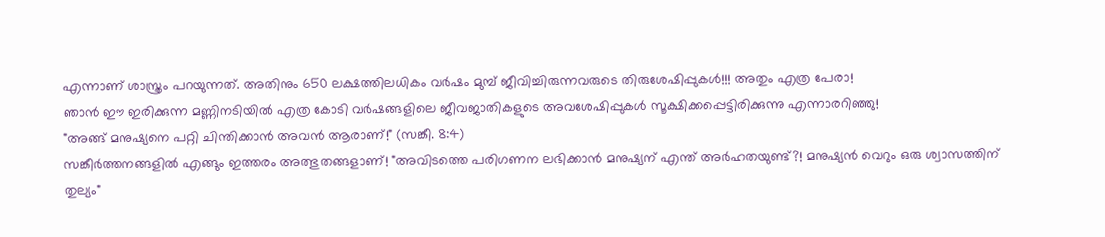എന്നാണ് ശാസ്ത്രം പറയുന്നത്. അതിനും 650 ലക്ഷത്തിലധികം വർഷം മുമ്പ് ജീവിച്ചിരുന്നവരുടെ തിരുശേഷിപ്പുകൾ!!! അതും എത്ര പേരാ!
ഞാൻ ഈ ഇരിക്കുന്ന മണ്ണിനടിയിൽ എത്ര കോടി വർഷങ്ങളിലെ ജീവജാതികളുടെ അവശേഷിപ്പുകൾ സൂക്ഷിക്കപ്പെട്ടിരിക്കുന്നു എന്നാരറിഞ്ഞു!
"അങ്ങ് മനുഷ്യനെ പറ്റി ചിന്തിക്കാൻ അവൻ ആരാണ്!" (സങ്കീ. 8:4)
സങ്കീർത്തനങ്ങളിൽ എങ്ങും ഇത്തരം അത്ഭുതങ്ങളാണ്! "അവിടത്തെ പരിഗണന ലഭിക്കാൻ മനുഷ്യന് എന്ത് അർഹതയുണ്ട്?! മനുഷ്യൻ വെറും ഒരു ശ്വാസത്തിന് തുല്യം"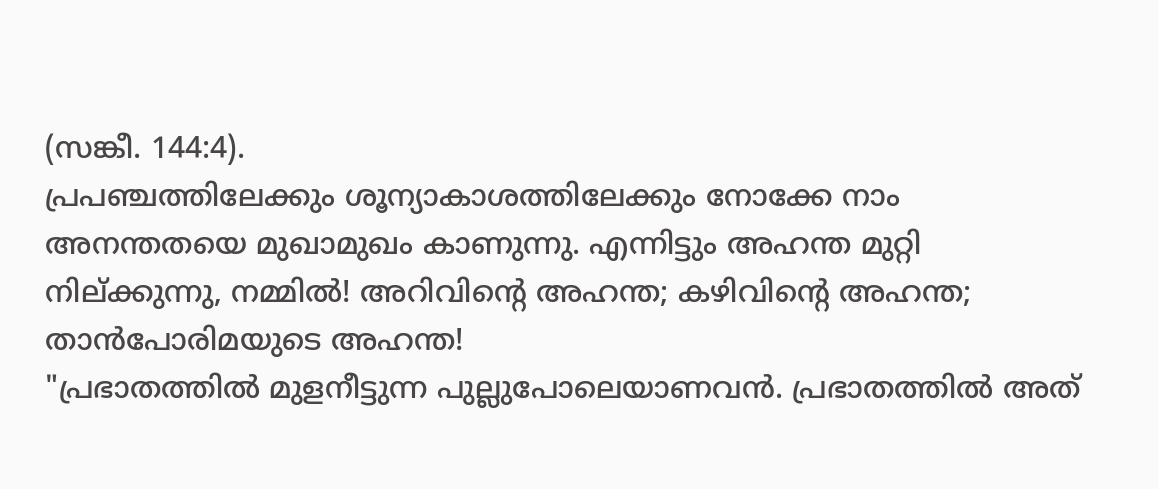(സങ്കീ. 144:4).
പ്രപഞ്ചത്തിലേക്കും ശൂന്യാകാശത്തിലേക്കും നോക്കേ നാം അനന്തതയെ മുഖാമുഖം കാണുന്നു. എന്നിട്ടും അഹന്ത മുറ്റി നില്ക്കുന്നു, നമ്മിൽ! അറിവിൻ്റെ അഹന്ത; കഴിവിൻ്റെ അഹന്ത; താൻപോരിമയുടെ അഹന്ത!
"പ്രഭാതത്തിൽ മുളനീട്ടുന്ന പുല്ലുപോലെയാണവൻ. പ്രഭാതത്തിൽ അത്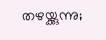തഴയ്ക്കുന്നു;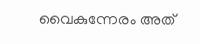വൈകുന്നേരം അത്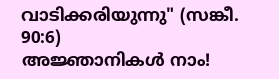വാടിക്കരിയുന്നു" (സങ്കീ. 90:6)
അജ്ഞാനികൾ നാം!